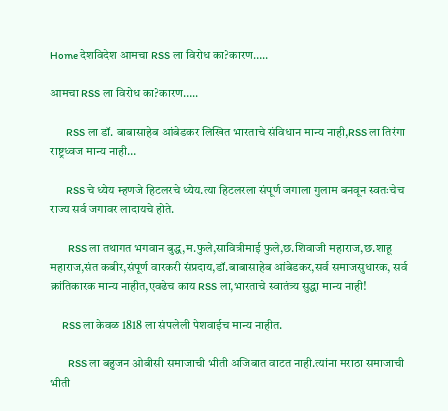Home देशविदेश आमचा RSS ला विरोध का?कारण…..

आमचा RSS ला विरोध का?कारण…..

        RSS ला डॉ. बाबासाहेब आंबेडकर लिखित भारताचे संविधान मान्य नाही,RSS ला तिरंगा राष्ट्रध्वज मान्य नाही…

        RSS चे ध्येय म्हणजे हिटलरचे ध्येय.त्या हिटलरला संपूर्ण जगाला गुलाम बनवून स्वतःचेच राज्य सर्व जगावर लादायचे होते.

         RSS ला तथागत भगवान बुद्ध,म.फुले,सावित्रीमाई फुले,छ.शिवाजी महाराज,छ.शाहू महाराज,संत कबीर,संपूर्ण वारकरी संप्रदाय,डॉ.बाबासाहेब आंबेडकर,सर्व समाजसुधारक, सर्व क्रांतिकारक मान्य नाहीत,एवढेच काय RSS ला,भारताचे स्वातंत्र्य सुद्धा मान्य नाही!

      RSS ला केवळ 1818 ला संपलेली पेशवाईच मान्य नाहीत.

         RSS ला बहुजन ओबीसी समाजाची भीती अजिबात वाटत नाही.त्यांना मराठा समाजाची भीती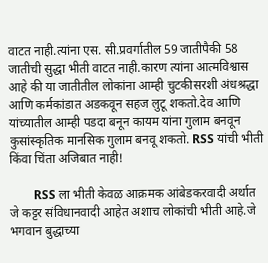वाटत नाही.त्यांना एस. सी.प्रवर्गातील 59 जातीपैकी 58 जातीची सुद्धा भीती वाटत नाही.कारण त्यांना आत्मविश्वास आहे की या जातीतील लोकांना आम्ही चुटकीसरशी अंधश्रद्धा आणि कर्मकांडात अडकवून सहज लुटू शकतो.देव आणि यांच्यातील आम्ही पडदा बनून कायम यांना गुलाम बनवून कुसांस्कृतिक मानसिक गुलाम बनवू शकतो. RSS यांची भीती किंवा चिंता अजिबात नाही!

        RSS ला भीती केवळ आक्रमक आंबेडकरवादी अर्थात जे कट्टर संविधानवादी आहेत अशाच लोकांची भीती आहे.जे भगवान बुद्धाच्या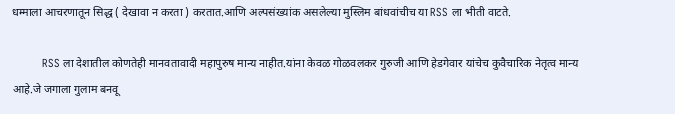धम्माला आचरणातून सिद्ध ( देखावा न करता ) करतात.आणि अल्पसंख्यांक असलेल्या मुस्लिम बांधवांचीच या RSS ला भीती वाटते.

          RSS ला देशातील कोणतेही मानवतावादी महापुरुष मान्य नाहीत.यांना केवळ गोळवलकर गुरुजी आणि हेडगेवार यांचेच कुवैचारिक नेतृत्व मान्य आहे.जे जगाला गुलाम बनवू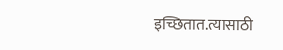इच्छितात.त्यासाठी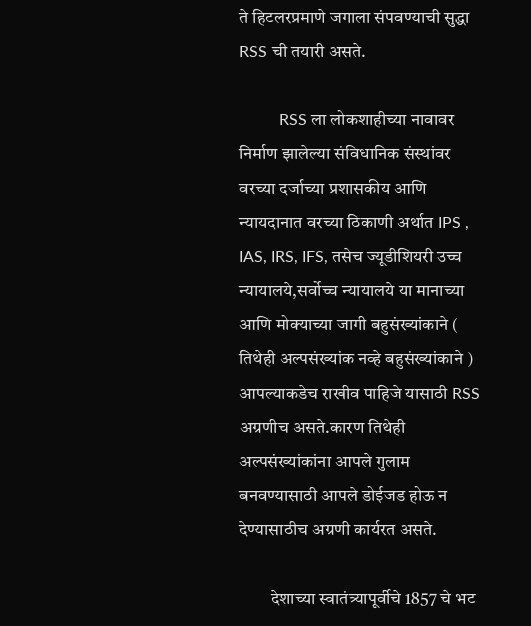ते हिटलरप्रमाणे जगाला संपवण्याची सुद्धा RSS ची तयारी असते.

          RSS ला लोकशाहीच्या नावावर निर्माण झालेल्या संविधानिक संस्थांवर वरच्या दर्जाच्या प्रशासकीय आणि न्यायदानात वरच्या ठिकाणी अर्थात IPS , IAS, IRS, IFS, तसेच ज्यूडीशियरी उच्च न्यायालये,सर्वोच्च न्यायालये या मानाच्या आणि मोक्याच्या जागी बहुसंख्यांकाने ( तिथेही अल्पसंख्यांक नव्हे बहुसंख्यांकाने ) आपल्याकडेच राखीव पाहिजे यासाठी RSS अग्रणीच असते.कारण तिथेही अल्पसंख्यांकांना आपले गुलाम बनवण्यासाठी आपले डोईजड होऊ न देण्यासाठीच अग्रणी कार्यरत असते.

         देशाच्या स्वातंत्र्यापूर्वीचे 1857 चे भट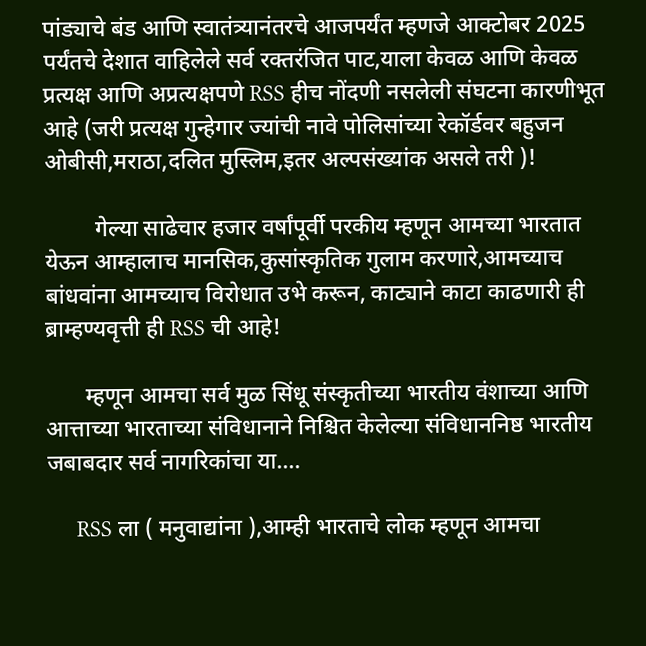पांड्याचे बंड आणि स्वातंत्र्यानंतरचे आजपर्यंत म्हणजे आक्टोबर 2025 पर्यंतचे देशात वाहिलेले सर्व रक्तरंजित पाट,याला केवळ आणि केवळ प्रत्यक्ष आणि अप्रत्यक्षपणे RSS हीच नोंदणी नसलेली संघटना कारणीभूत आहे (जरी प्रत्यक्ष गुन्हेगार ज्यांची नावे पोलिसांच्या रेकॉर्डवर बहुजन ओबीसी,मराठा,दलित मुस्लिम,इतर अल्पसंख्यांक असले तरी )!

         गेल्या साढेचार हजार वर्षांपूर्वी परकीय म्हणून आमच्या भारतात येऊन आम्हालाच मानसिक,कुसांस्कृतिक गुलाम करणारे,आमच्याच बांधवांना आमच्याच विरोधात उभे करून, काट्याने काटा काढणारी ही ब्राम्हण्यवृत्ती ही RSS ची आहे!

       म्हणून आमचा सर्व मुळ सिंधू संस्कृतीच्या भारतीय वंशाच्या आणि आत्ताच्या भारताच्या संविधानाने निश्चित केलेल्या संविधाननिष्ठ भारतीय जबाबदार सर्व नागरिकांचा या….

     RSS ला ( मनुवाद्यांना ),आम्ही भारताचे लोक म्हणून आमचा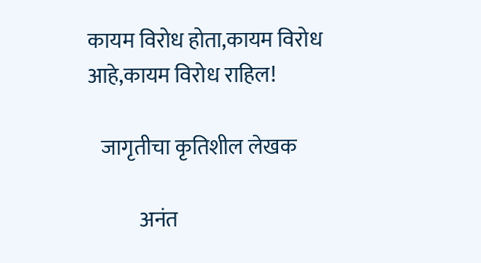कायम विरोध होता,कायम विरोध आहे,कायम विरोध राहिल!

   जागृतीचा कृतिशील लेखक

            अनंत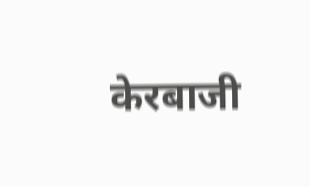केरबाजी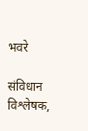भवरे

संविधान विश्लेषक,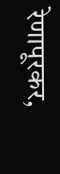रेणापूरकर,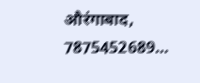औरंगाबाद, 7875452689…